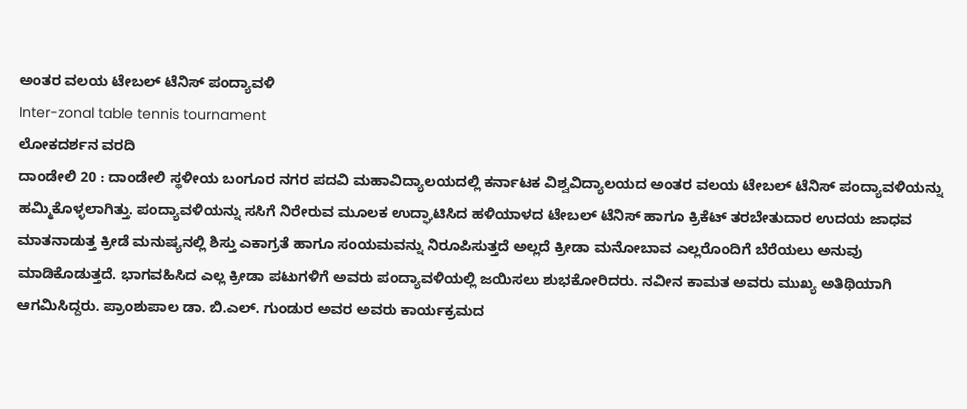ಅಂತರ ವಲಯ ಟೇಬಲ್ ಟೆನಿಸ್ ಪಂದ್ಯಾವಳಿ
Inter-zonal table tennis tournament
ಲೋಕದರ್ಶನ ವರದಿ
ದಾಂಡೇಲಿ 20 : ದಾಂಡೇಲಿ ಸ್ಥಳೀಯ ಬಂಗೂರ ನಗರ ಪದವಿ ಮಹಾವಿದ್ಯಾಲಯದಲ್ಲಿ ಕರ್ನಾಟಕ ವಿಶ್ವವಿದ್ಯಾಲಯದ ಅಂತರ ವಲಯ ಟೇಬಲ್ ಟೆನಿಸ್ ಪಂದ್ಯಾವಳಿಯನ್ನು ಹಮ್ಮಿಕೊಳ್ಳಲಾಗಿತ್ತು. ಪಂದ್ಯಾವಳಿಯನ್ನು ಸಸಿಗೆ ನಿರೇರುವ ಮೂಲಕ ಉದ್ಘಾಟಿಸಿದ ಹಳಿಯಾಳದ ಟೇಬಲ್ ಟೆನಿಸ್ ಹಾಗೂ ಕ್ರಿಕೆಟ್ ತರಬೇತುದಾರ ಉದಯ ಜಾಧವ ಮಾತನಾಡುತ್ತ ಕ್ರೀಡೆ ಮನುಷ್ಯನಲ್ಲಿ ಶಿಸ್ತು ಎಕಾಗ್ರತೆ ಹಾಗೂ ಸಂಯಮವನ್ನು ನಿರೂಪಿಸುತ್ತದೆ ಅಲ್ಲದೆ ಕ್ರೀಡಾ ಮನೋಬಾವ ಎಲ್ಲರೊಂದಿಗೆ ಬೆರೆಯಲು ಅನುವು ಮಾಡಿಕೊಡುತ್ತದೆ. ಭಾಗವಹಿಸಿದ ಎಲ್ಲ ಕ್ರೀಡಾ ಪಟುಗಳಿಗೆ ಅವರು ಪಂದ್ಯಾವಳಿಯಲ್ಲಿ ಜಯಿಸಲು ಶುಭಕೋರಿದರು. ನವೀನ ಕಾಮತ ಅವರು ಮುಖ್ಯ ಅತಿಥಿಯಾಗಿ ಆಗಮಿಸಿದ್ದರು. ಪ್ರಾಂಶುಪಾಲ ಡಾ. ಬಿ.ಎಲ್. ಗುಂಡುರ ಅವರ ಅವರು ಕಾರ್ಯಕ್ರಮದ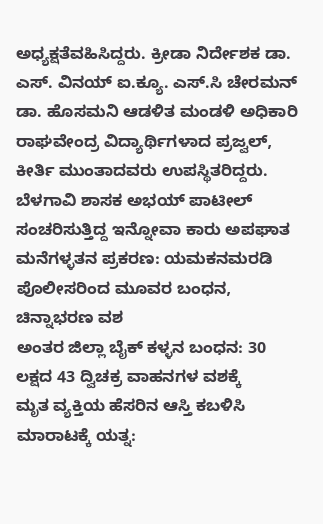ಅಧ್ಯಕ್ಷತೆವಹಿಸಿದ್ದರು. ಕ್ರೀಡಾ ನಿರ್ದೇಶಕ ಡಾ. ಎಸ್. ವಿನಯ್ ಐ.ಕ್ಯೂ. ಎಸ್.ಸಿ ಚೇರಮನ್ ಡಾ. ಹೊಸಮನಿ ಆಡಳಿತ ಮಂಡಳಿ ಅಧಿಕಾರಿ ರಾಘವೇಂದ್ರ ವಿದ್ಯಾರ್ಥಿಗಳಾದ ಪ್ರಜ್ವಲ್, ಕೀರ್ತಿ ಮುಂತಾದವರು ಉಪಸ್ಥಿತರಿದ್ದರು.
ಬೆಳಗಾವಿ ಶಾಸಕ ಅಭಯ್ ಪಾಟೀಲ್ ಸಂಚರಿಸುತ್ತಿದ್ದ ಇನ್ನೋವಾ ಕಾರು ಅಪಘಾತ
ಮನೆಗಳ್ಳತನ ಪ್ರಕರಣ: ಯಮಕನಮರಡಿ ಪೊಲೀಸರಿಂದ ಮೂವರ ಬಂಧನ, ಚಿನ್ನಾಭರಣ ವಶ
ಅಂತರ ಜಿಲ್ಲಾ ಬೈಕ್ ಕಳ್ಳನ ಬಂಧನ: 30 ಲಕ್ಷದ 43 ದ್ವಿಚಕ್ರ ವಾಹನಗಳ ವಶಕ್ಕೆ
ಮೃತ ವ್ಯಕ್ತಿಯ ಹೆಸರಿನ ಆಸ್ತಿ ಕಬಳಿಸಿ ಮಾರಾಟಕ್ಕೆ ಯತ್ನ: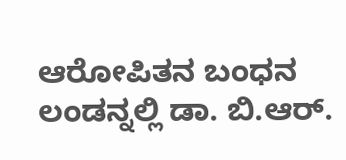ಆರೋಪಿತನ ಬಂಧನ
ಲಂಡನ್ನಲ್ಲಿ ಡಾ. ಬಿ.ಆರ್.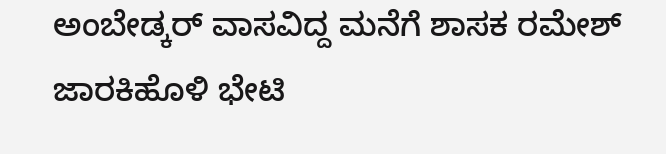ಅಂಬೇಡ್ಕರ್ ವಾಸವಿದ್ದ ಮನೆಗೆ ಶಾಸಕ ರಮೇಶ್ ಜಾರಕಿಹೊಳಿ ಭೇಟಿ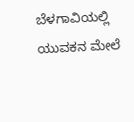ಬೆಳಗಾವಿಯಲ್ಲಿ ಯುವಕನ ಮೇಲೆ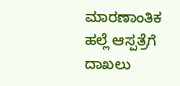ಮಾರಣಾಂತಿಕ ಹಲ್ಲೆ ಆಸ್ಪತ್ರೆಗೆ ದಾಖಲು